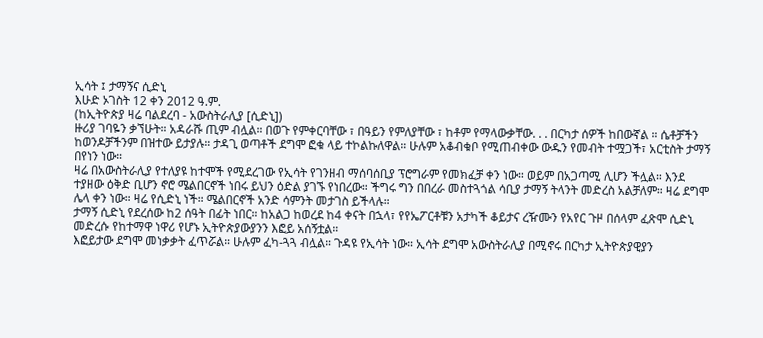ኢሳት ፤ ታማኝና ሲድኒ
እሁድ ኦገስት 12 ቀን 2012 ዓ.ም.
(ከኢትዮጵያ ዛሬ ባልደረባ - አውስትራሊያ [ሲድኒ])
ዙሪያ ገባዬን ቃኘሁት። አዳራሹ ጢም ብሏል። በወጉ የምቀርባቸው ፣ በዓይን የምለያቸው ፣ ከቶም የማላውቃቸው. . . በርካታ ሰዎች ከበውኛል ። ሴቶቻችን ከወንዶቻችንም በዝተው ይታያሉ። ታዳጊ ወጣቶች ደግሞ ፎቁ ላይ ተኮልኩለዋል። ሁሉም አቆብቁቦ የሚጠብቀው ውዱን የመብት ተሟጋች፣ አርቲስት ታማኝ በየነን ነው።
ዛሬ በአውስትራሊያ የተለያዩ ከተሞች የሚደረገው የኢሳት የገንዘብ ማሰባሰቢያ ፕሮግራም የመክፈቻ ቀን ነው። ወይም በአጋጣሚ ሊሆን ችሏል። እንደ ተያዘው ዕቅድ ቢሆን ኖሮ ሜልበርኖች ነበሩ ይህን ዕድል ያገኙ የነበረው። ችግሩ ግን በበረራ መስተጓጎል ሳቢያ ታማኝ ትላንት መድረስ አልቻለም። ዛሬ ደግሞ ሌላ ቀን ነው። ዛሬ የሲድኒ ነች። ሜልበርኖች አንድ ሳምንት መታገስ ይችላሉ።
ታማኝ ሲድኒ የደረሰው ከ2 ሰዓት በፊት ነበር። ከአልጋ ከወረደ ከ4 ቀናት በኋላ፣ የየኤፖርቶቹን አታካች ቆይታና ረዥሙን የአየር ጉዞ በሰላም ፈጽሞ ሲድኒ መድረሱ የከተማዋ ነዋሪ የሆኑ ኢትዮጵያውያንን እፎይ አሰኝቷል።
እፎይታው ደግሞ መነቃቃት ፈጥሯል። ሁሉም ፈካ-ጓጓ ብሏል። ጉዳዩ የኢሳት ነው። ኢሳት ደግሞ አውስትራሊያ በሚኖሩ በርካታ ኢትዮጵያዊያን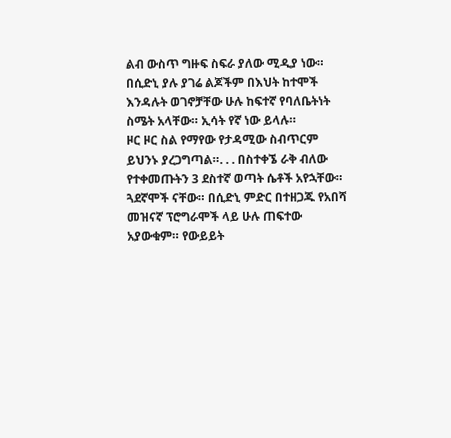ልብ ውስጥ ግዙፍ ስፍራ ያለው ሚዲያ ነው። በሲድኒ ያሉ ያገሬ ልጆችም በእህት ከተሞች እንዳሉት ወገኖቻቸው ሁሉ ከፍተኛ የባለቤትነት ስሜት አላቸው። ኢሳት የኛ ነው ይላሉ።
ዞር ዞር ስል የማየው የታዳሚው ስብጥርም ይህንኑ ያረጋግጣል።. . . በስተቀኜ ራቅ ብለው የተቀመጡትን 3 ደስተኛ ወጣት ሴቶች አየኋቸው። ጓደኛሞች ናቸው። በሲድኒ ምድር በተዘጋጁ የአበሻ መዝናኛ ፕሮግራሞች ላይ ሁሉ ጠፍተው አያውቁም። የውይይት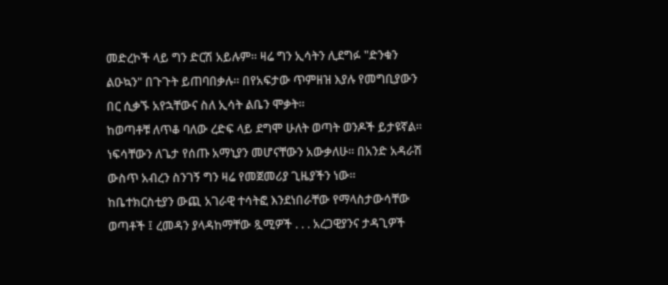መድረኮች ላይ ግን ድርሽ አይሉም። ዛሬ ግን ኢሳትን ሊደግፉ "ድንቁን ልዑኳን" በጉጉት ይጠባበቃሉ። በየአፍታው ጥምዘዝ እያሉ የመግቢያውን በር ሲቃኙ አየኋቸውና ስለ ኢሳት ልቤን ሞቃት።
ከወጣቶቹ ለጥቆ ባለው ረድፍ ላይ ደግሞ ሁለት ወጣት ወንዶች ይታዩኛል። ነፍሳቸውን ለጌታ የሰጡ አማኒያን መሆናቸውን አውቃለሁ። በአንድ አዳራሽ ውስጥ አብረን ስንገኝ ግን ዛሬ የመጀመሪያ ጊዜያችን ነው።
ከቤተክርስቲያን ውጪ አገራዊ ተሳትፎ እንደነበራቸው የማላስታውሳቸው ወጣቶች ፤ ረመዳን ያላዳከማቸው ጿሚዎች . . . አረጋዊያንና ታዳጊዎች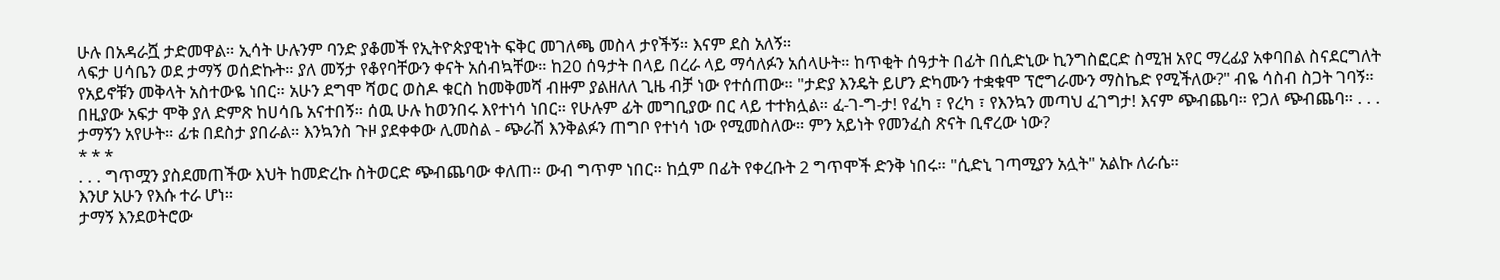ሁሉ በአዳራሿ ታድመዋል። ኢሳት ሁሉንም ባንድ ያቆመች የኢትዮጵያዊነት ፍቅር መገለጫ መስላ ታየችኝ። እናም ደስ አለኝ።
ላፍታ ሀሳቤን ወደ ታማኝ ወሰድኩት። ያለ መኝታ የቆየባቸውን ቀናት አሰብኳቸው። ከ20 ሰዓታት በላይ በረራ ላይ ማሳለፉን አሰላሁት። ከጥቂት ሰዓታት በፊት በሲድኒው ኪንግስፎርድ ስሚዝ አየር ማረፊያ አቀባበል ስናደርግለት የአይኖቹን መቅላት አስተውዬ ነበር። አሁን ደግሞ ሻወር ወስዶ ቁርስ ከመቅመሻ ብዙም ያልዘለለ ጊዜ ብቻ ነው የተሰጠው። "ታድያ እንዴት ይሆን ድካሙን ተቋቁሞ ፕሮግራሙን ማስኬድ የሚችለው?" ብዬ ሳስብ ስጋት ገባኝ።
በዚያው አፍታ ሞቅ ያለ ድምጽ ከሀሳቤ አናተበኝ። ሰዉ ሁሉ ከወንበሩ እየተነሳ ነበር። የሁሉም ፊት መግቢያው በር ላይ ተተክሏል። ፈ-ገ-ግ-ታ! የፈካ ፣ የረካ ፣ የእንኳን መጣህ ፈገግታ! እናም ጭብጨባ። የጋለ ጭብጨባ። . . . ታማኝን አየሁት። ፊቱ በደስታ ያበራል። እንኳንስ ጉዞ ያደቀቀው ሊመስል - ጭራሽ እንቅልፉን ጠግቦ የተነሳ ነው የሚመስለው። ምን አይነት የመንፈስ ጽናት ቢኖረው ነው?
* * *
. . . ግጥሟን ያስደመጠችው እህት ከመድረኩ ስትወርድ ጭብጨባው ቀለጠ። ውብ ግጥም ነበር። ከሷም በፊት የቀረቡት 2 ግጥሞች ድንቅ ነበሩ። "ሲድኒ ገጣሚያን አሏት" አልኩ ለራሴ።
እንሆ አሁን የእሱ ተራ ሆነ።
ታማኝ እንደወትሮው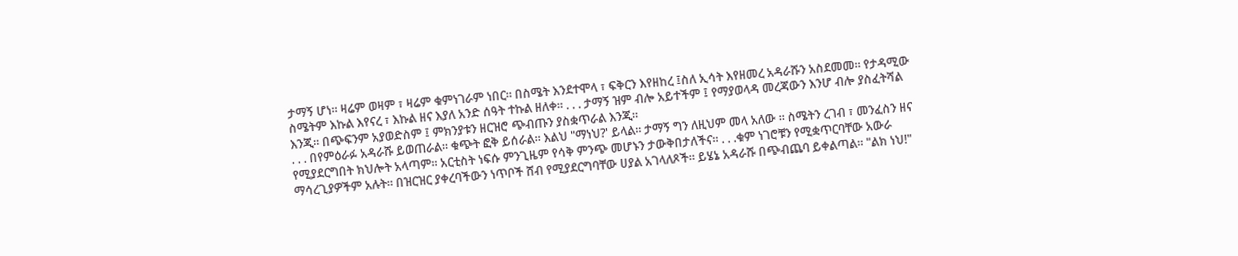ታማኝ ሆነ። ዛሬም ወዛም ፣ ዛሬም ቁምነገራም ነበር። በስሜት እንደተሞላ ፣ ፍቅርን እየዘከረ ፤ስለ ኢሳት እየዘመረ አዳራሹን አስደመመ። የታዳሚው ስሜትም እኩል እየናረ ፣ እኩል ዘና እያለ አንድ ሰዓት ተኩል ዘለቀ። . . . ታማኝ ዝም ብሎ አይተችም ፤ የማያወላዳ መረጃውን እንሆ ብሎ ያስፈትሻል እንጂ። በጭፍንም አያወድስም ፤ ምክንያቱን ዘርዝሮ ጭብጡን ያስቋጥራል እንጂ።
. . . በየምዕራፉ አዳራሹ ይወጠራል። ቁጭት ፎቅ ይሰራል። እልህ "ማነህ?' ይላል። ታማኝ ግን ለዚህም መላ አለው ። ስሜትን ረገብ ፣ መንፈስን ዘና የሚያደርግበት ክህሎት አላጣም። አርቲስት ነፍሱ ምንጊዜም የሳቅ ምንጭ መሆኑን ታውቅበታለችና። . . .ቁም ነገሮቹን የሚቋጥርባቸው አውራ ማሳረጊያዎችም አሉት። በዝርዝር ያቀረባችውን ነጥቦች ሸብ የሚያደርግባቸው ሀያል አገላለጾች። ይሄኔ አዳራሹ በጭብጨባ ይቀልጣል። "ልክ ነህ!"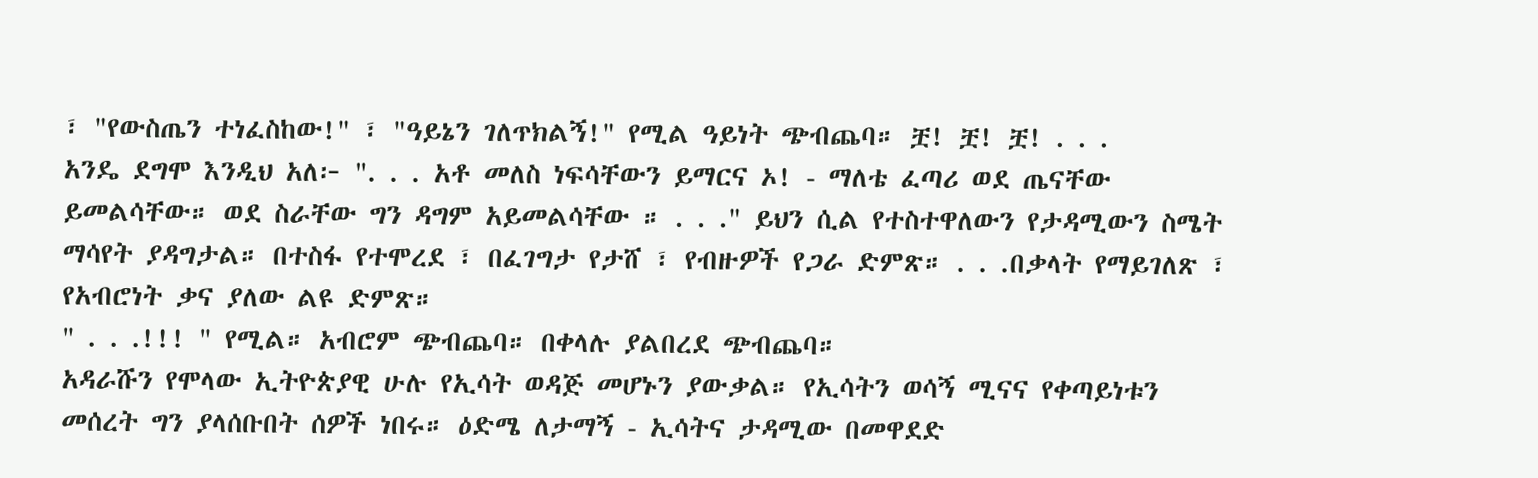፣ "የውስጤን ተነፈስከው!" ፣ "ዓይኔን ገለጥክልኝ!" የሚል ዓይነት ጭብጨባ። ቿ! ቿ! ቿ! . . .
አንዴ ደግሞ እንዲህ አለ፦ ". . . አቶ መለስ ነፍሳቸውን ይማርና ኦ! - ማለቴ ፈጣሪ ወደ ጤናቸው ይመልሳቸው። ወደ ስራቸው ግን ዳግም አይመልሳቸው ። . . ." ይህን ሲል የተስተዋለውን የታዳሚውን ስሜት ማሳየት ያዳግታል። በተስፋ የተሞረደ ፣ በፈገግታ የታሸ ፣ የብዙዎች የጋራ ድምጽ። . . .በቃላት የማይገለጽ ፣ የአብሮነት ቃና ያለው ልዩ ድምጽ።
" . . .!!! " የሚል። አብሮም ጭብጨባ። በቀላሉ ያልበረደ ጭብጨባ።
አዳራሹን የሞላው ኢትዮጵያዊ ሁሉ የኢሳት ወዳጅ መሆኑን ያውቃል። የኢሳትን ወሳኝ ሚናና የቀጣይነቱን መሰረት ግን ያላሰቡበት ሰዎች ነበሩ። ዕድሜ ለታማኝ - ኢሳትና ታዳሚው በመዋደድ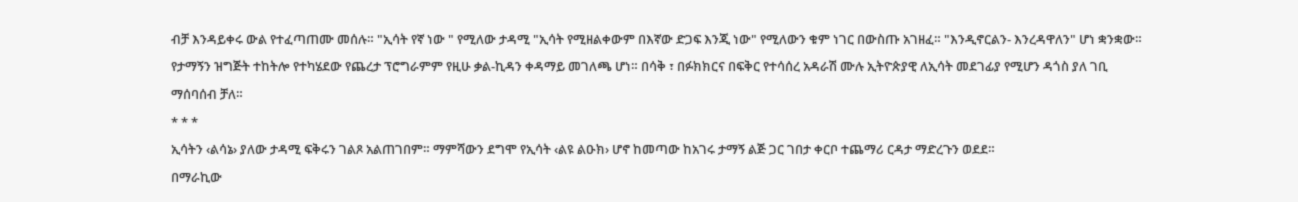ብቻ እንዳይቀሩ ውል የተፈጣጠሙ መሰሉ። "ኢሳት የኛ ነው " የሚለው ታዳሚ "ኢሳት የሚዘልቀውም በእኛው ድጋፍ እንጂ ነው" የሚለውን ቁም ነገር በውስጡ አገዘፈ። "እንዲኖርልን- እንረዳዋለን" ሆነ ቋንቋው።
የታማኝን ዝግጅት ተከትሎ የተካሄደው የጨረታ ፕሮግራምም የዚሁ ቃል-ኪዳን ቀዳማይ መገለጫ ሆነ። በሳቅ ፣ በፉክክርና በፍቅር የተሳሰረ አዳራሽ ሙሉ ኢትዮጵያዊ ለኢሳት መደገፊያ የሚሆን ዳጎስ ያለ ገቢ ማሰባሰብ ቻለ።
* * *
ኢሳትን ‹ልሳኔ› ያለው ታዳሚ ፍቅሩን ገልጾ አልጠገበም። ማምሻውን ደግሞ የኢሳት ‹ልዩ ልዑክ› ሆኖ ከመጣው ከአገሩ ታማኝ ልጅ ጋር ገበታ ቀርቦ ተጨማሪ ርዳታ ማድረጉን ወደደ።
በማራኪው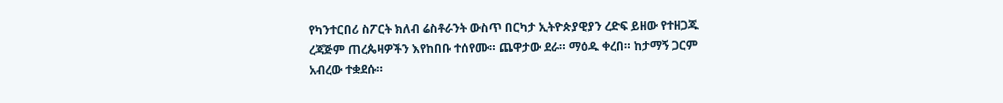የካንተርበሪ ስፖርት ክለብ ሬስቶራንት ውስጥ በርካታ ኢትዮጵያዊያን ረድፍ ይዘው የተዘጋጁ ረጃጅም ጠረጴዛዎችን እየከበቡ ተሰየሙ። ጨዋታው ደራ። ማዕዱ ቀረበ። ከታማኝ ጋርም አብረው ተቋደሱ።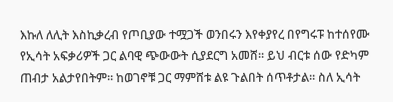እኩለ ለሊት እስኪቃረብ የጦቢያው ተሟጋች ወንበሩን እየቀያየረ በየግሩፑ ከተሰየሙ የኢሳት አፍቃሪዎች ጋር ልባዊ ጭውውት ሲያደርግ አመሸ። ይህ ብርቱ ሰው የድካም ጠብታ አልታየበትም። ከወገኖቹ ጋር ማምሸቱ ልዩ ጉልበት ሰጥቶታል። ስለ ኢሳት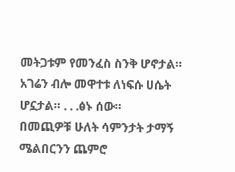መትጋቱም የመንፈስ ስንቅ ሆኖታል። አገሬን ብሎ መዋተቱ ለነፍሱ ሀሴት ሆኗታል። . . .ፅኑ ሰው።
በመጪዎቹ ሁለት ሳምንታት ታማኝ ሜልበርንን ጨምሮ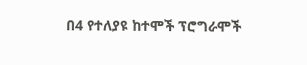በ4 የተለያዩ ከተሞች ፕሮግራሞች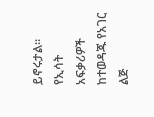ይኖሩታል። የኢሳት አፍቃሪዎች ከተወዳጁ የአገር ልጅ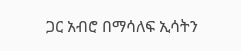ጋር አብሮ በማሳለፍ ኢሳትን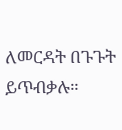ለመርዳት በጉጉት ይጥብቃሉ።